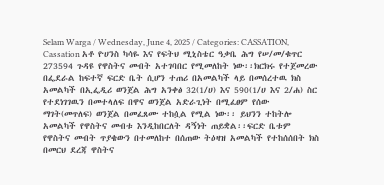Selam Warga / Wednesday, June 4, 2025 / Categories: CASSATION, Cassation አቶ ዮሀንስ ካሳዬ እና የፍትህ ሚኒስቴር ዓቃቤ ሕግ የሠ/መ/ቁጥር 273594 ጉዳዩ የዋስትና መብት አተገባበር የሚመለከት ነው፡፡ክርክሩ የተጀመረው በፌደራል ከፍተኛ ፍርድ ቤት ሲሆን ተጠሪ በአመልካች ላይ በመሰረተዉ ክስ አመልካች በኢፌዲሪ ወንጀል ሕግ አንቀፅ 32(1/ሀ) እና 590(1/ሀ እና 2/ሐ) ስር የተደነገገዉን በመተላለፍ በዋና ወንጀል አድራጊነት በሚፈፀም የሰው ማገት(መጥለፍ) ወንጀል በመፈጸሙ ተከሷል የሚል ነው፡፡ ይህንን ተከትሎ አመልካች የዋስትና መብቱ እንዲከበርለት ዳኝነት ጠይቋል፡፡ፍርድ ቤቱም የዋስትና መብት ጥያቄውን በተመለከተ በሰጠው ትዕዛዝ አመልካች የተከሰሰበት ክስ በመርህ ደረጃ ዋስትና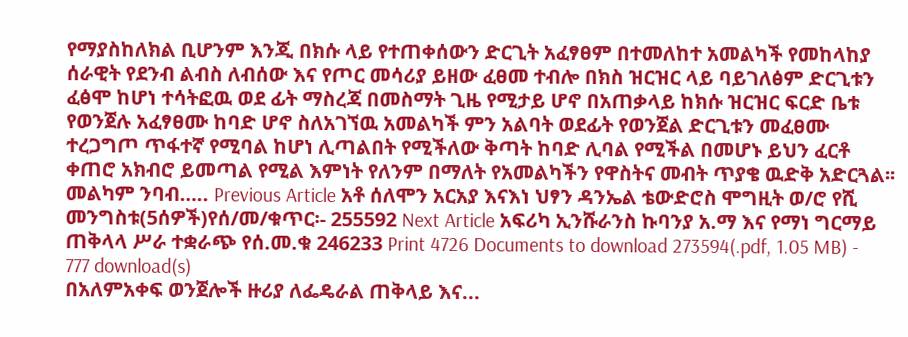የማያስከለክል ቢሆንም እንጂ በክሱ ላይ የተጠቀሰውን ድርጊት አፈፃፀም በተመለከተ አመልካች የመከላከያ ሰራዊት የደንብ ልብስ ለብሰው እና የጦር መሳሪያ ይዘው ፈፀመ ተብሎ በክስ ዝርዝር ላይ ባይገለፅም ድርጊቱን ፈፅሞ ከሆነ ተሳትፎዉ ወደ ፊት ማስረጃ በመስማት ጊዜ የሚታይ ሆኖ በአጠቃላይ ከክሱ ዝርዝር ፍርድ ቤቱ የወንጀሉ አፈፃፀሙ ከባድ ሆኖ ስለአገኘዉ አመልካች ምን አልባት ወደፊት የወንጀል ድርጊቱን መፈፀሙ ተረጋግጦ ጥፋተኛ የሚባል ከሆነ ሊጣልበት የሚችለው ቅጣት ከባድ ሊባል የሚችል በመሆኑ ይህን ፈርቶ ቀጠሮ አክብሮ ይመጣል የሚል እምነት የለንም በማለት የአመልካችን የዋስትና መብት ጥያቄ ዉድቅ አድርጓል፡፡መልካም ንባብ….. Previous Article አቶ ሰለሞን አርአያ እናእነ ህፃን ዳንኤል ቴውድሮስ ሞግዚት ወ/ሮ የሺ መንግስቱ(5ሰዎች)የሰ/መ/ቁጥር፡- 255592 Next Article አፍሪካ ኢንሹራንስ ኩባንያ አ.ማ እና የማነ ግርማይ ጠቅላላ ሥራ ተቋራጭ የሰ.መ.ቁ 246233 Print 4726 Documents to download 273594(.pdf, 1.05 MB) - 777 download(s)
በአለምአቀፍ ወንጀሎች ዙሪያ ለፌዴራል ጠቅላይ እና...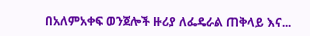በአለምአቀፍ ወንጀሎች ዙሪያ ለፌዴራል ጠቅላይ እና...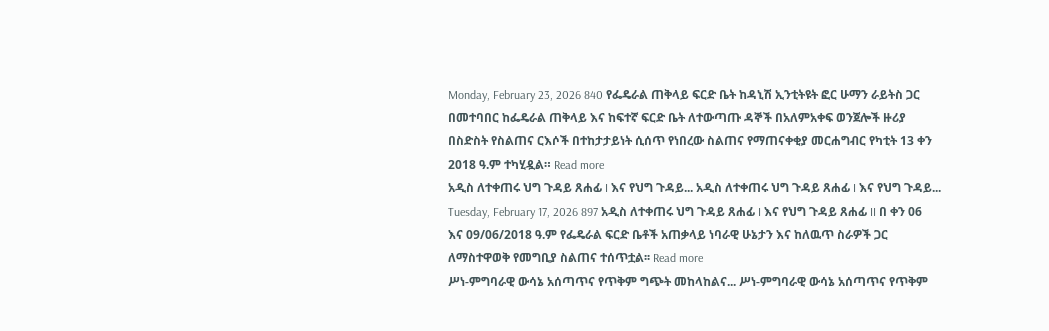Monday, February 23, 2026 840 የፌዴራል ጠቅላይ ፍርድ ቤት ከዳኒሽ ኢንቲትዩት ፎር ሁማን ራይትስ ጋር በመተባበር ከፌዴራል ጠቅላይ እና ከፍተኛ ፍርድ ቤት ለተውጣጡ ዳኞች በአለምአቀፍ ወንጀሎች ዙሪያ በስድስት የስልጠና ርእሶች በተከታታይነት ሲሰጥ የነበረው ስልጠና የማጠናቀቂያ መርሐግብር የካቲት 13 ቀን 2018 ዓ.ም ተካሂዷል። Read more
አዲስ ለተቀጠሩ ህግ ጉዳይ ጸሐፊ I እና የህግ ጉዳይ... አዲስ ለተቀጠሩ ህግ ጉዳይ ጸሐፊ I እና የህግ ጉዳይ... Tuesday, February 17, 2026 897 አዲስ ለተቀጠሩ ህግ ጉዳይ ጸሐፊ I እና የህግ ጉዳይ ጸሐፊ II በ ቀን 06 እና 09/06/2018 ዓ.ም የፌዴራል ፍርድ ቤቶች አጠቃላይ ነባራዊ ሁኔታን እና ከለዉጥ ስራዎች ጋር ለማስተዋወቅ የመግቢያ ስልጠና ተሰጥቷል፡፡ Read more
ሥነ-ምግባራዊ ውሳኔ አሰጣጥና የጥቅም ግጭት መከላከልና... ሥነ-ምግባራዊ ውሳኔ አሰጣጥና የጥቅም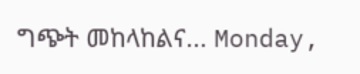ግጭት መከላከልና... Monday,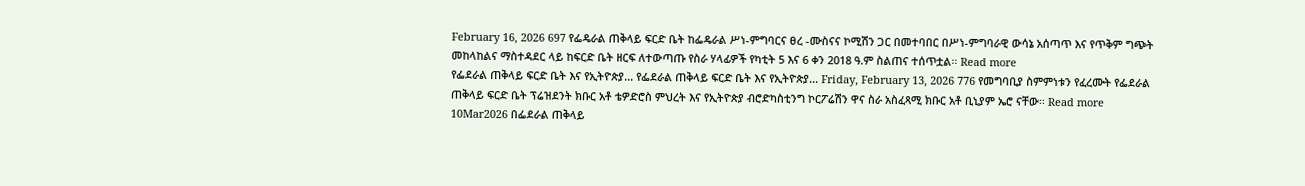February 16, 2026 697 የፌዴራል ጠቅላይ ፍርድ ቤት ከፌዴራል ሥነ-ምግባርና ፀረ -ሙስናና ኮሚሽን ጋር በመተባበር በሥነ-ምግባራዊ ውሳኔ አሰጣጥ እና የጥቅም ግጭት መከላከልና ማስተዳደር ላይ ከፍርድ ቤት ዘርፍ ለተውጣጡ የስራ ሃላፊዎች የካቲት 5 እና 6 ቀን 2018 ዓ.ም ስልጠና ተሰጥቷል፡፡ Read more
የፌደራል ጠቅላይ ፍርድ ቤት እና የኢትዮጵያ... የፌደራል ጠቅላይ ፍርድ ቤት እና የኢትዮጵያ... Friday, February 13, 2026 776 የመግባቢያ ስምምነቱን የፈረሙት የፌደራል ጠቅላይ ፍርድ ቤት ፕሬዝደንት ክቡር አቶ ቴዎድሮስ ምህረት እና የኢትዮጵያ ብሮድካስቲንግ ኮርፖሬሽን ዋና ስራ አስፈጻሚ ክቡር አቶ ቢኒያም ኤሮ ናቸው፡፡ Read more
10Mar2026 በፌደራል ጠቅላይ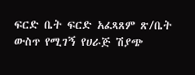ፍርድ ቤት ፍርድ አፈጻጸም ጽ/ቤት ውስጥ የሚገኝ የሀራጅ ሽያጭ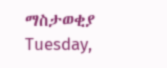ማስታወቂያ Tuesday,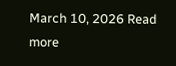March 10, 2026 Read more